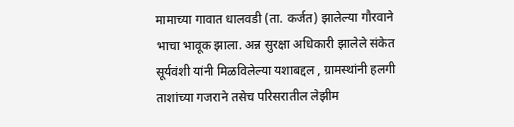मामाच्या गावात धालवडी (ता. कर्जत) झालेल्या गौरवाने भाचा भावूक झाला. अन्न सुरक्षा अधिकारी झालेले संकेत सूर्यवंशी यांनी मिळविलेल्या यशाबद्दल , ग्रामस्थांनी हलगी ताशांच्या गजराने तसेच परिसरातील लेझीम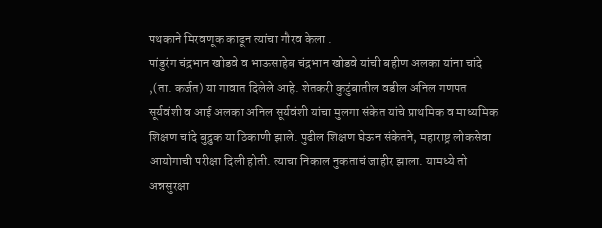पथकाने मिरवणूक काढून त्यांचा गौरव केला .
पांडुरंग चंद्रभान खोडवे व भाऊसाहेब चंद्रभान खोडवे यांची बहीण अलका यांना चांदे ,(ता. कर्जत) या गावात दिलेले आहे. शेतकरी कुटुंबातील वडील अनिल गणपत सूर्यवंशी व आई अलका अनिल सूर्यवंशी यांचा मुलगा संकेत यांचे प्राथमिक व माध्यमिक शिक्षण चांदे बुद्रुक या ठिकाणी झाले. पुढील शिक्षण घेऊन संकेतने, महाराष्ट्र लोकसेवा आयोगाची परीक्षा दिली होती. त्याचा निकाल नुकताचं जाहीर झाला. यामध्ये तो अन्नसुरक्षा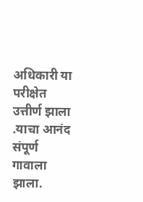अधिकारी या परीक्षेत उत्तीर्ण झाला .याचा आनंद संपूर्ण गावाला झाला.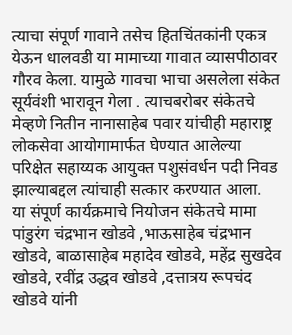त्याचा संपूर्ण गावाने तसेच हितचिंतकांनी एकत्र येऊन धालवडी या मामाच्या गावात व्यासपीठावर गौरव केला. यामुळे गावचा भाचा असलेला संकेत सूर्यवंशी भारावून गेला . त्याचबरोबर संकेतचे मेव्हणे नितीन नानासाहेब पवार यांचीही महाराष्ट्र लोकसेवा आयोगामार्फत घेण्यात आलेल्या परिक्षेत सहाय्यक आयुक्त पशुसंवर्धन पदी निवड झाल्याबद्दल त्यांचाही सत्कार करण्यात आला.
या संपूर्ण कार्यक्रमाचे नियोजन संकेतचे मामा पांडुरंग चंद्रभान खोडवे ,भाऊसाहेब चंद्रभान खोडवे, बाळासाहेब महादेव खोडवे, महेंद्र सुखदेव खोडवे, रवींद्र उद्धव खोडवे ,दत्तात्रय रूपचंद खोडवे यांनी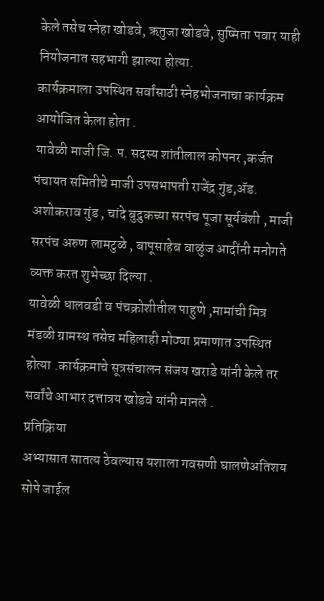केले तसेच स्नेहा खोडवे, ऋतुजा खोडवे, सुष्मिता पवार याही नियोजनात सहभागी झाल्या होत्या.
कार्यक्रमाला उपस्थित सर्वांसाठी स्नेहभोजनाचा कार्यक्रम आयोजित केला होता .
यावेळी माजी जि. प. सदस्य शांतीलाल कोपनर ,कर्जत पंचायत समितीचे माजी उपसभापती राजेंद्र गुंड,ॲड. अशोकराव गुंड , चांदे बुद्रुकच्या सरपंच पूजा सूर्यवंशी , माजी सरपंच अरुण लामटुळे , बापूसाहेब वाळुंज आदींनी मनोगते व्यक्त करत शुभेच्छा दिल्या .
यावेळी धालवडी व पंचक्रोशीतील पाहुणे ,मामांची मित्र मंडळी ग्रामस्थ तसेच महिलाही मोठ्या प्रमाणात उपस्थित होत्या .कार्यक्रमाचे सूत्रसंचालन संजय खराडे यांनी केले तर सर्वांचे आभार दत्तात्रय खोडवे यांनी मानले .
प्रतिक्रिया
अभ्यासात सातत्य ठेवल्यास यशाला गवसणी घालणेअतिशय सोपे जाईल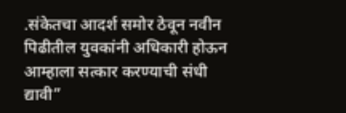.संकेतचा आदर्श समोर ठेवून नवीन पिढीतील युवकांनी अधिकारी होऊन आम्हाला सत्कार करण्याची संधी द्यावी”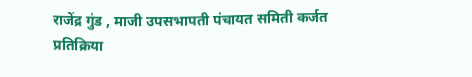राजेंद्र गुंड , माजी उपसभापती पंचायत समिती कर्जत
प्रतिक्रिया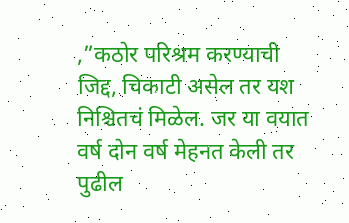,”कठोर परिश्रम करण्याची जिद्द, चिकाटी असेल तर यश निश्चितचं मिळेल. जर या वयात वर्ष दोन वर्ष मेहनत केली तर पुढील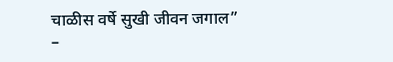चाळीस वर्षे सुखी जीवन जगाल”
–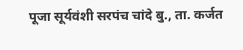पूजा सूर्यवंशी सरपंच चांदे बु., ता. कर्जत